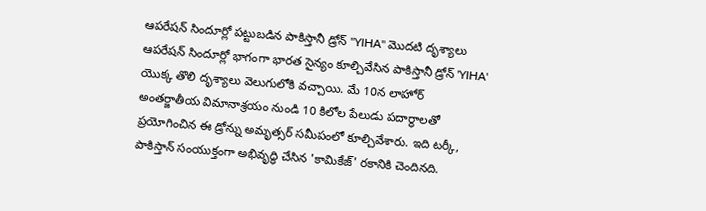ఆపరేషన్ సిందూర్లో పట్టుబడిన పాకిస్తానీ డ్రోన్ "YIHA" మొదటి దృశ్యాలు
ఆపరేషన్ సిందూర్లో భాగంగా భారత సైన్యం కూల్చివేసిన పాకిస్తానీ డ్రోన్ 'YIHA' యొక్క తొలి దృశ్యాలు వెలుగులోకి వచ్చాయి. మే 10న లాహోర్ అంతర్జాతీయ విమానాశ్రయం నుండి 10 కిలోల పేలుడు పదార్థాలతో ప్రయోగించిన ఈ డ్రోన్ను అమృత్సర్ సమీపంలో కూల్చివేశారు. ఇది టర్కీ, పాకిస్తాన్ సంయుక్తంగా అభివృద్ధి చేసిన 'కామికేజ్' రకానికి చెందినది.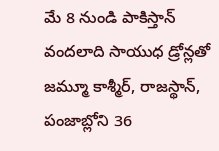మే 8 నుండి పాకిస్తాన్ వందలాది సాయుధ డ్రోన్లతో జమ్మూ కాశ్మీర్, రాజస్థాన్, పంజాబ్లోని 36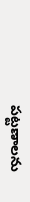పట్టణాలను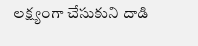లక్ష్యంగా చేసుకుని దాడి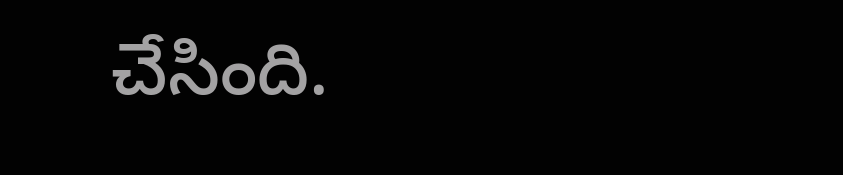చేసింది.